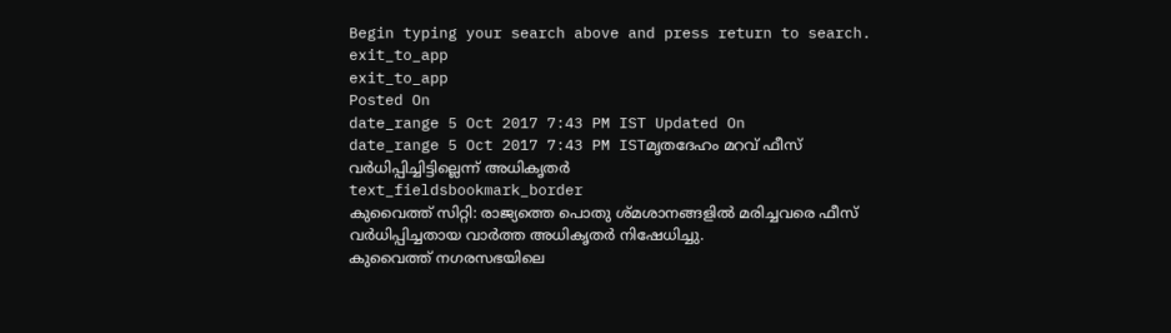Begin typing your search above and press return to search.
exit_to_app
exit_to_app
Posted On
date_range 5 Oct 2017 7:43 PM IST Updated On
date_range 5 Oct 2017 7:43 PM ISTമൃതദേഹം മറവ് ഫീസ് വർധിപ്പിച്ചിട്ടില്ലെന്ന് അധികൃതർ
text_fieldsbookmark_border
കുവൈത്ത് സിറ്റി: രാജ്യത്തെ പൊതു ശ്മശാനങ്ങളിൽ മരിച്ചവരെ ഫീസ് വർധിപ്പിച്ചതായ വാർത്ത അധികൃതർ നിഷേധിച്ചു.
കുവൈത്ത് നഗരസഭയിലെ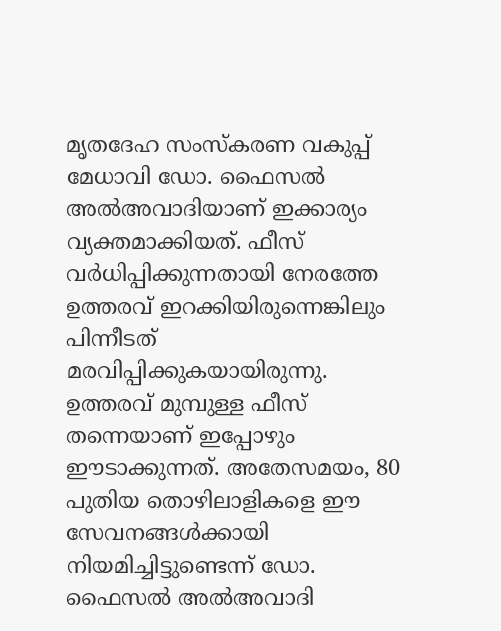മൃതദേഹ സംസ്കരണ വകുപ്പ് മേധാവി ഡോ. ഫൈസൽ അൽഅവാദിയാണ് ഇക്കാര്യം വ്യക്തമാക്കിയത്. ഫീസ് വർധിപ്പിക്കുന്നതായി നേരത്തേ ഉത്തരവ് ഇറക്കിയിരുന്നെങ്കിലും പിന്നീടത് മരവിപ്പിക്കുകയായിരുന്നു. ഉത്തരവ് മുമ്പുള്ള ഫീസ് തന്നെയാണ് ഇപ്പോഴും ഈടാക്കുന്നത്. അതേസമയം, 80 പുതിയ തൊഴിലാളികളെ ഈ സേവനങ്ങൾക്കായി നിയമിച്ചിട്ടുണ്ടെന്ന് ഡോ. ഫൈസൽ അൽഅവാദി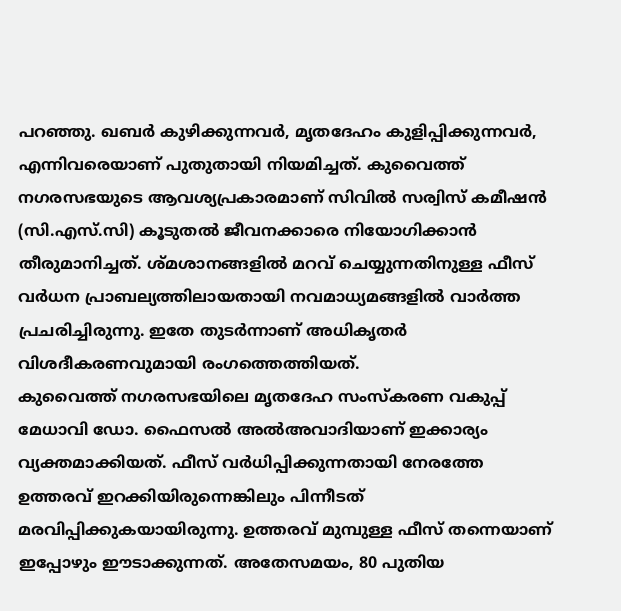പറഞ്ഞു. ഖബർ കുഴിക്കുന്നവർ, മൃതദേഹം കുളിപ്പിക്കുന്നവർ, എന്നിവരെയാണ് പുതുതായി നിയമിച്ചത്. കുവൈത്ത് നഗരസഭയുടെ ആവശ്യപ്രകാരമാണ് സിവിൽ സര്വിസ് കമീഷൻ (സി.എസ്.സി) കൂടുതൽ ജീവനക്കാരെ നിയോഗിക്കാൻ തീരുമാനിച്ചത്. ശ്മശാനങ്ങളിൽ മറവ് ചെയ്യുന്നതിനുള്ള ഫീസ് വർധന പ്രാബല്യത്തിലായതായി നവമാധ്യമങ്ങളിൽ വാർത്ത പ്രചരിച്ചിരുന്നു. ഇതേ തുടർന്നാണ് അധികൃതർ വിശദീകരണവുമായി രംഗത്തെത്തിയത്.
കുവൈത്ത് നഗരസഭയിലെ മൃതദേഹ സംസ്കരണ വകുപ്പ് മേധാവി ഡോ. ഫൈസൽ അൽഅവാദിയാണ് ഇക്കാര്യം വ്യക്തമാക്കിയത്. ഫീസ് വർധിപ്പിക്കുന്നതായി നേരത്തേ ഉത്തരവ് ഇറക്കിയിരുന്നെങ്കിലും പിന്നീടത് മരവിപ്പിക്കുകയായിരുന്നു. ഉത്തരവ് മുമ്പുള്ള ഫീസ് തന്നെയാണ് ഇപ്പോഴും ഈടാക്കുന്നത്. അതേസമയം, 80 പുതിയ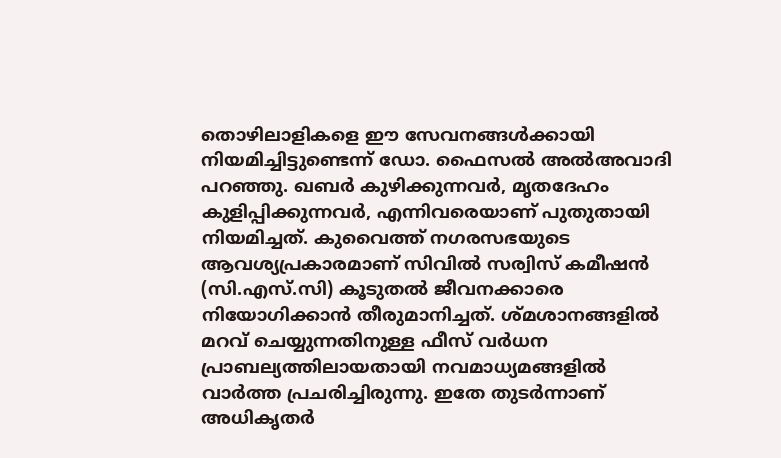തൊഴിലാളികളെ ഈ സേവനങ്ങൾക്കായി നിയമിച്ചിട്ടുണ്ടെന്ന് ഡോ. ഫൈസൽ അൽഅവാദി പറഞ്ഞു. ഖബർ കുഴിക്കുന്നവർ, മൃതദേഹം കുളിപ്പിക്കുന്നവർ, എന്നിവരെയാണ് പുതുതായി നിയമിച്ചത്. കുവൈത്ത് നഗരസഭയുടെ ആവശ്യപ്രകാരമാണ് സിവിൽ സര്വിസ് കമീഷൻ (സി.എസ്.സി) കൂടുതൽ ജീവനക്കാരെ നിയോഗിക്കാൻ തീരുമാനിച്ചത്. ശ്മശാനങ്ങളിൽ മറവ് ചെയ്യുന്നതിനുള്ള ഫീസ് വർധന പ്രാബല്യത്തിലായതായി നവമാധ്യമങ്ങളിൽ വാർത്ത പ്രചരിച്ചിരുന്നു. ഇതേ തുടർന്നാണ് അധികൃതർ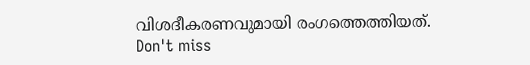വിശദീകരണവുമായി രംഗത്തെത്തിയത്.
Don't miss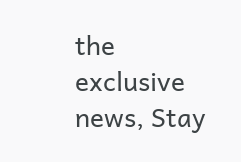the exclusive news, Stay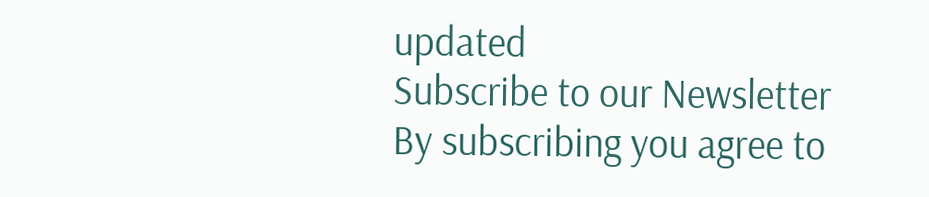updated
Subscribe to our Newsletter
By subscribing you agree to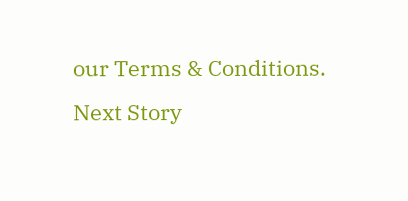our Terms & Conditions.
Next Story